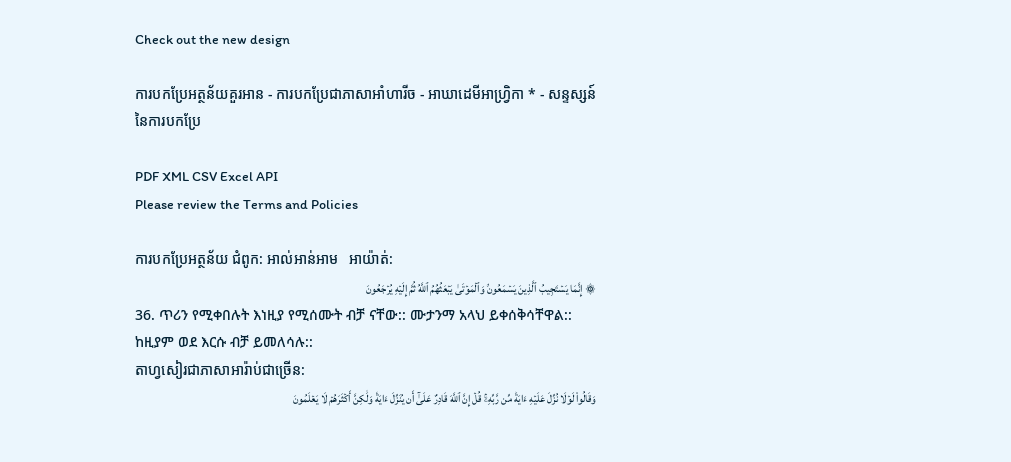Check out the new design

ការបកប្រែអត្ថន័យគួរអាន - ការបកប្រែជាភាសាអាំហារីច - អាឃាដេមីអាហ្វ្រិកា * - សន្ទស្សន៍នៃការបកប្រែ

PDF XML CSV Excel API
Please review the Terms and Policies

ការបកប្រែអត្ថន័យ ជំពូក: អាល់អាន់អាម   អាយ៉ាត់:
۞ إِنَّمَا يَسۡتَجِيبُ ٱلَّذِينَ يَسۡمَعُونَۘ وَٱلۡمَوۡتَىٰ يَبۡعَثُهُمُ ٱللَّهُ ثُمَّ إِلَيۡهِ يُرۡجَعُونَ
36. ጥሪን የሚቀበሉት እነዚያ የሚሰሙት ብቻ ናቸው:: ሙታንማ አላህ ይቀሰቅሳቸዋል:: ከዚያም ወደ እርሱ ብቻ ይመለሳሉ::
តាហ្វសៀរជាភាសាអារ៉ាប់ជាច្រេីន:
وَقَالُواْ لَوۡلَا نُزِّلَ عَلَيۡهِ ءَايَةٞ مِّن رَّبِّهِۦۚ قُلۡ إِنَّ ٱللَّهَ قَادِرٌ عَلَىٰٓ أَن يُنَزِّلَ ءَايَةٗ وَلَٰكِنَّ أَكۡثَرَهُمۡ لَا يَعۡلَمُونَ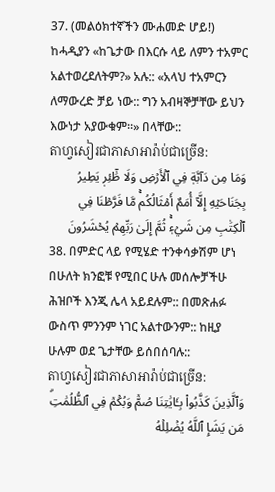37. (መልዕክተኛችን ሙሐመድ ሆይ!) ከሓዲያን «ከጌታው በእርሱ ላይ ለምን ተአምር አልተወረደለትም?» አሉ:: «አላህ ተአምርን ለማውረድ ቻይ ነው:: ግን አብዛኞቻቸው ይህን እውነታ አያውቁም።» በላቸው::
តាហ្វសៀរជាភាសាអារ៉ាប់ជាច្រេីន:
وَمَا مِن دَآبَّةٖ فِي ٱلۡأَرۡضِ وَلَا طَٰٓئِرٖ يَطِيرُ بِجَنَاحَيۡهِ إِلَّآ أُمَمٌ أَمۡثَالُكُمۚ مَّا فَرَّطۡنَا فِي ٱلۡكِتَٰبِ مِن شَيۡءٖۚ ثُمَّ إِلَىٰ رَبِّهِمۡ يُحۡشَرُونَ
38. በምድር ላይ የሚሄድ ተንቀሳቃሽም ሆነ በሁለት ክንፎቹ የሚበር ሁሉ መሰሎቻችሁ ሕዝቦች እንጂ ሌላ አይደሉም:: በመጽሐፉ ውስጥ ምንንም ነገር አልተውንም:: ከዚያ ሁሉም ወደ ጌታቸው ይሰበሰባሉ::
តាហ្វសៀរជាភាសាអារ៉ាប់ជាច្រេីន:
وَٱلَّذِينَ كَذَّبُواْ بِـَٔايَٰتِنَا صُمّٞ وَبُكۡمٞ فِي ٱلظُّلُمَٰتِۗ مَن يَشَإِ ٱللَّهُ يُضۡلِلۡهُ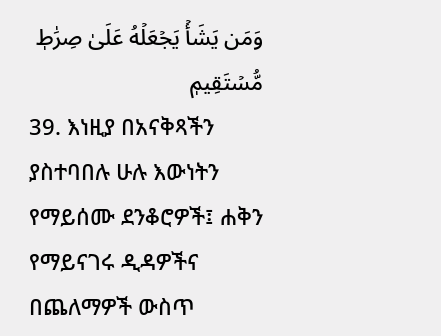وَمَن يَشَأۡ يَجۡعَلۡهُ عَلَىٰ صِرَٰطٖ مُّسۡتَقِيمٖ
39. እነዚያ በአናቅጻችን ያስተባበሉ ሁሉ እውነትን የማይሰሙ ደንቆሮዎች፤ ሐቅን የማይናገሩ ዲዳዎችና በጨለማዎች ውስጥ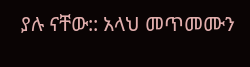ያሉ ናቸው:: አላህ መጥመሙን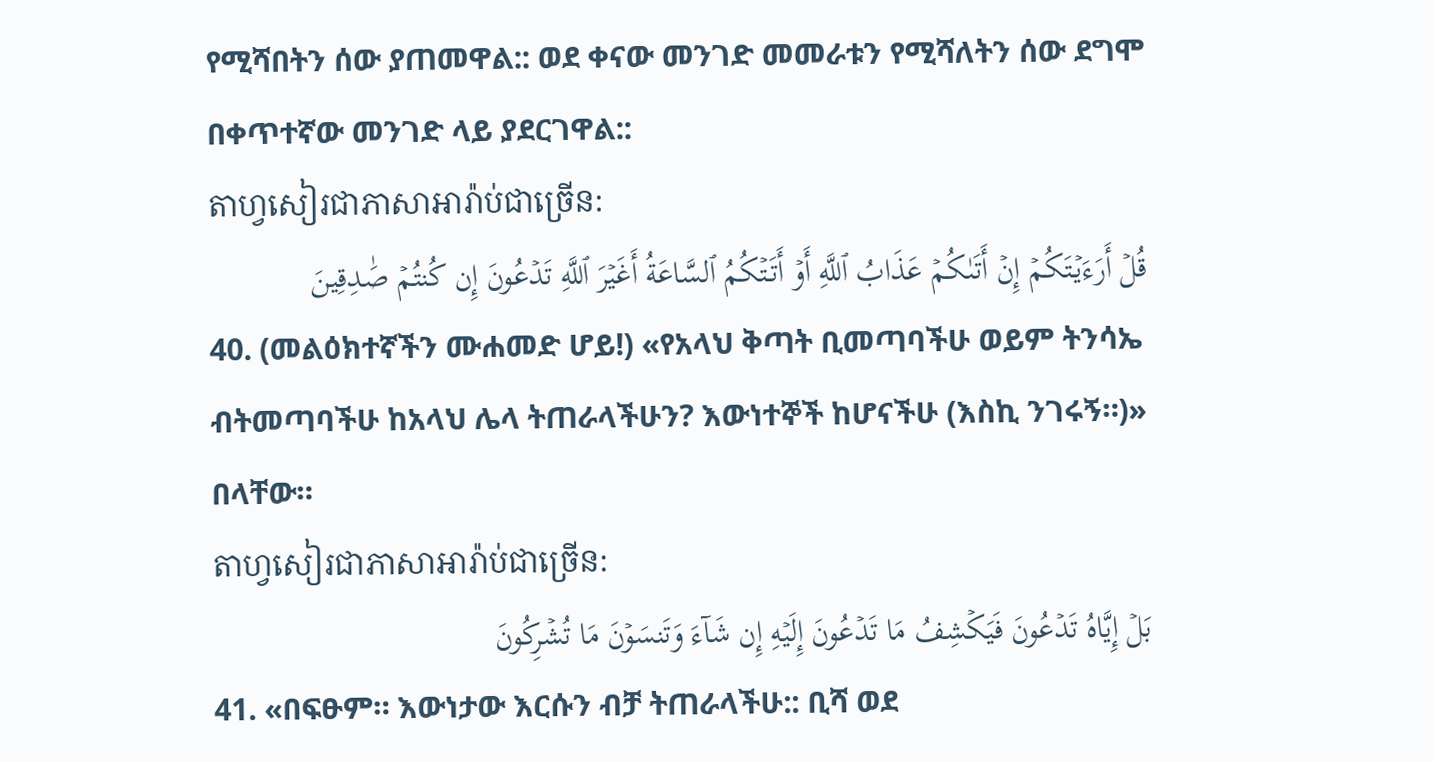የሚሻበትን ሰው ያጠመዋል:: ወደ ቀናው መንገድ መመራቱን የሚሻለትን ሰው ደግሞ በቀጥተኛው መንገድ ላይ ያደርገዋል::
តាហ្វសៀរជាភាសាអារ៉ាប់ជាច្រេីន:
قُلۡ أَرَءَيۡتَكُمۡ إِنۡ أَتَىٰكُمۡ عَذَابُ ٱللَّهِ أَوۡ أَتَتۡكُمُ ٱلسَّاعَةُ أَغَيۡرَ ٱللَّهِ تَدۡعُونَ إِن كُنتُمۡ صَٰدِقِينَ
40. (መልዕክተኛችን ሙሐመድ ሆይ!) «የአላህ ቅጣት ቢመጣባችሁ ወይም ትንሳኤ ብትመጣባችሁ ከአላህ ሌላ ትጠራላችሁን? እውነተኞች ከሆናችሁ (እስኪ ንገሩኝ።)» በላቸው።
តាហ្វសៀរជាភាសាអារ៉ាប់ជាច្រេីន:
بَلۡ إِيَّاهُ تَدۡعُونَ فَيَكۡشِفُ مَا تَدۡعُونَ إِلَيۡهِ إِن شَآءَ وَتَنسَوۡنَ مَا تُشۡرِكُونَ
41. «በፍፁም። እውነታው እርሱን ብቻ ትጠራላችሁ:: ቢሻ ወደ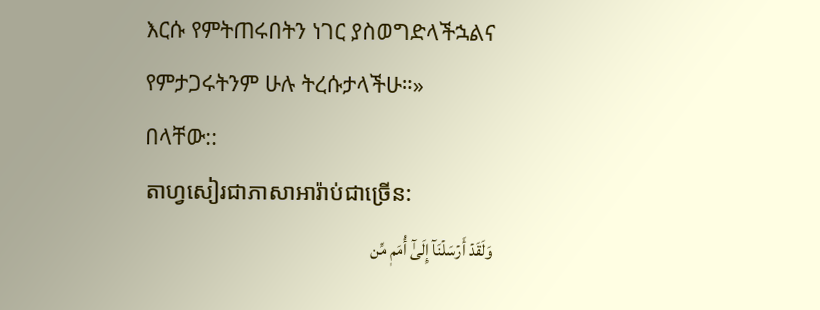እርሱ የምትጠሩበትን ነገር ያስወግድላችኋልና የምታጋሩትንም ሁሉ ትረሱታላችሁ።» በላቸው::
តាហ្វសៀរជាភាសាអារ៉ាប់ជាច្រេីន:
وَلَقَدۡ أَرۡسَلۡنَآ إِلَىٰٓ أُمَمٖ مِّن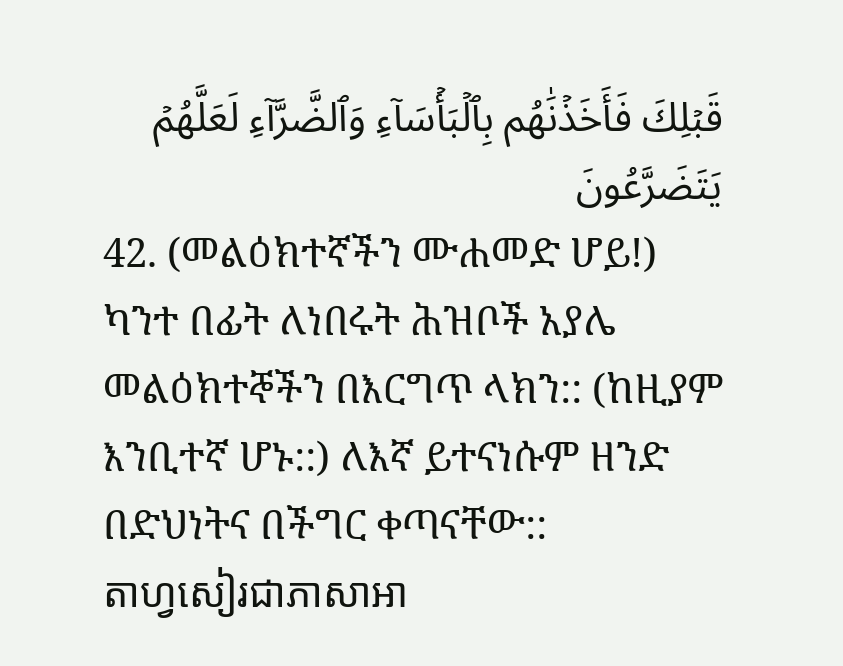قَبۡلِكَ فَأَخَذۡنَٰهُم بِٱلۡبَأۡسَآءِ وَٱلضَّرَّآءِ لَعَلَّهُمۡ يَتَضَرَّعُونَ
42. (መልዕክተኛችን ሙሐመድ ሆይ!) ካንተ በፊት ለነበሩት ሕዝቦች አያሌ መልዕክተኞችን በእርግጥ ላክን:: (ከዚያም እንቢተኛ ሆኑ::) ለእኛ ይተናነሱም ዘንድ በድህነትና በችግር ቀጣናቸው::
តាហ្វសៀរជាភាសាអា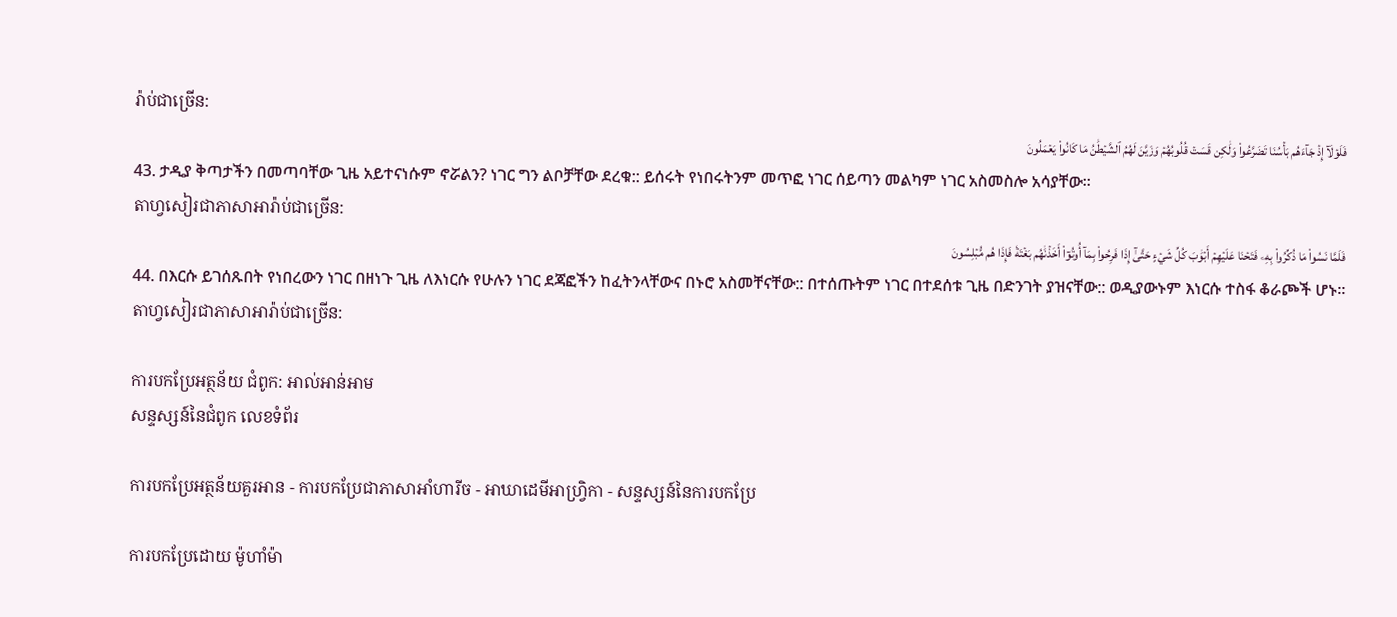រ៉ាប់ជាច្រេីន:
فَلَوۡلَآ إِذۡ جَآءَهُم بَأۡسُنَا تَضَرَّعُواْ وَلَٰكِن قَسَتۡ قُلُوبُهُمۡ وَزَيَّنَ لَهُمُ ٱلشَّيۡطَٰنُ مَا كَانُواْ يَعۡمَلُونَ
43. ታዲያ ቅጣታችን በመጣባቸው ጊዜ አይተናነሱም ኖሯልን? ነገር ግን ልቦቻቸው ደረቁ:: ይሰሩት የነበሩትንም መጥፎ ነገር ሰይጣን መልካም ነገር አስመስሎ አሳያቸው።
តាហ្វសៀរជាភាសាអារ៉ាប់ជាច្រេីន:
فَلَمَّا نَسُواْ مَا ذُكِّرُواْ بِهِۦ فَتَحۡنَا عَلَيۡهِمۡ أَبۡوَٰبَ كُلِّ شَيۡءٍ حَتَّىٰٓ إِذَا فَرِحُواْ بِمَآ أُوتُوٓاْ أَخَذۡنَٰهُم بَغۡتَةٗ فَإِذَا هُم مُّبۡلِسُونَ
44. በእርሱ ይገሰጹበት የነበረውን ነገር በዘነጉ ጊዜ ለእነርሱ የሁሉን ነገር ደጃፎችን ከፈትንላቸውና በኑሮ አስመቸናቸው:: በተሰጡትም ነገር በተደሰቱ ጊዜ በድንገት ያዝናቸው:: ወዲያውኑም እነርሱ ተስፋ ቆራጮች ሆኑ።
តាហ្វសៀរជាភាសាអារ៉ាប់ជាច្រេីន:

ការបកប្រែអត្ថន័យ ជំពូក: អាល់អាន់អាម
សន្ទស្សន៍នៃជំពូក លេខទំព័រ

ការបកប្រែអត្ថន័យគួរអាន - ការបកប្រែជាភាសាអាំហារីច - អាឃាដេមីអាហ្វ្រិកា - សន្ទស្សន៍នៃការបកប្រែ

ការបកប្រែដោយ ម៉ូហាំម៉ា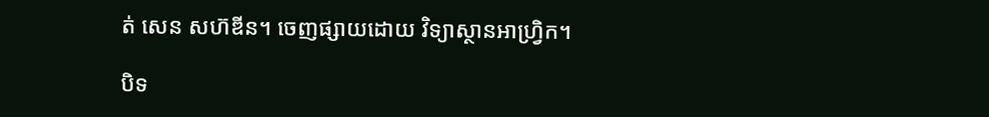ត់ សេន សហ៊ឌីន។ ចេញផ្សាយដោយ វិទ្យាស្ថានអាហ្វ្រិក។

បិទ